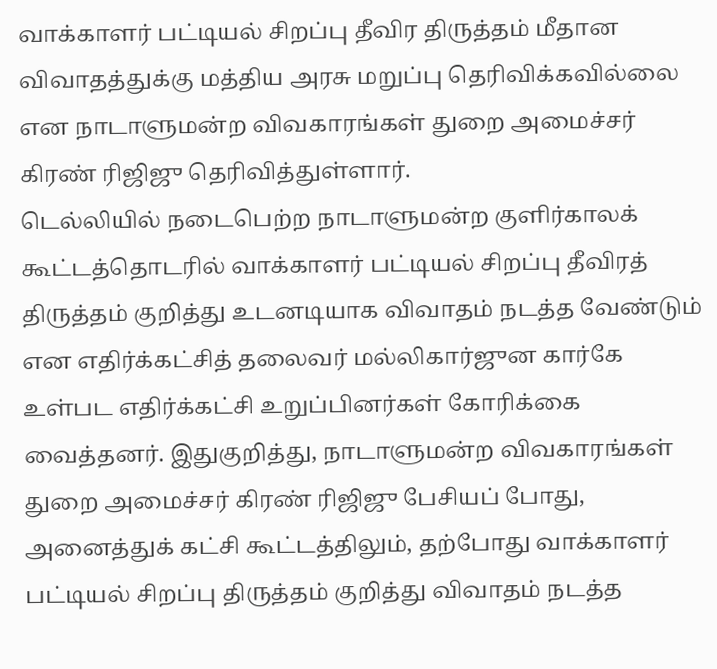வாக்காளர் பட்டியல் சிறப்பு தீவிர திருத்தம் மீதான விவாதத்துக்கு மத்திய அரசு மறுப்பு தெரிவிக்கவில்லை என நாடாளுமன்ற விவகாரங்கள் துறை அமைச்சர் கிரண் ரிஜிஜு தெரிவித்துள்ளார்.
டெல்லியில் நடைபெற்ற நாடாளுமன்ற குளிர்காலக் கூட்டத்தொடரில் வாக்காளர் பட்டியல் சிறப்பு தீவிரத் திருத்தம் குறித்து உடனடியாக விவாதம் நடத்த வேண்டும் என எதிர்க்கட்சித் தலைவர் மல்லிகார்ஜுன கார்கே உள்பட எதிர்க்கட்சி உறுப்பினர்கள் கோரிக்கை வைத்தனர். இதுகுறித்து, நாடாளுமன்ற விவகாரங்கள் துறை அமைச்சர் கிரண் ரிஜிஜு பேசியப் போது, அனைத்துக் கட்சி கூட்டத்திலும், தற்போது வாக்காளர் பட்டியல் சிறப்பு திருத்தம் குறித்து விவாதம் நடத்த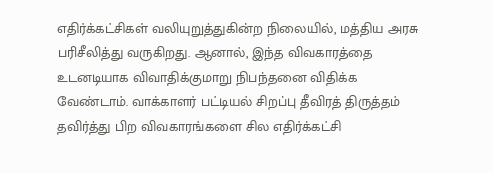எதிர்க்கட்சிகள் வலியுறுத்துகின்ற நிலையில், மத்திய அரசு பரிசீலித்து வருகிறது. ஆனால், இந்த விவகாரத்தை உடனடியாக விவாதிக்குமாறு நிபந்தனை விதிக்க வேண்டாம். வாக்காளர் பட்டியல் சிறப்பு தீவிரத் திருத்தம் தவிர்த்து பிற விவகாரங்களை சில எதிர்க்கட்சி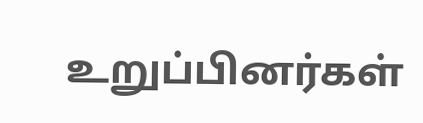உறுப்பினர்கள்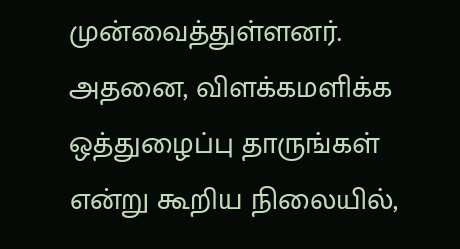முன்வைத்துள்ளனர். அதனை, விளக்கமளிக்க ஒத்துழைப்பு தாருங்கள் என்று கூறிய நிலையில்,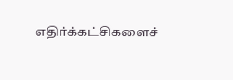எதிர்க்கட்சிகளைச்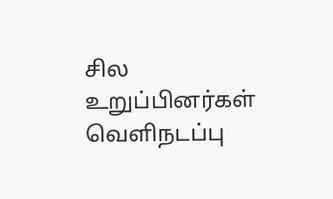சில உறுப்பினர்கள் வெளிநடப்பு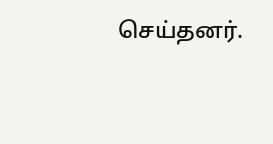செய்தனர்.